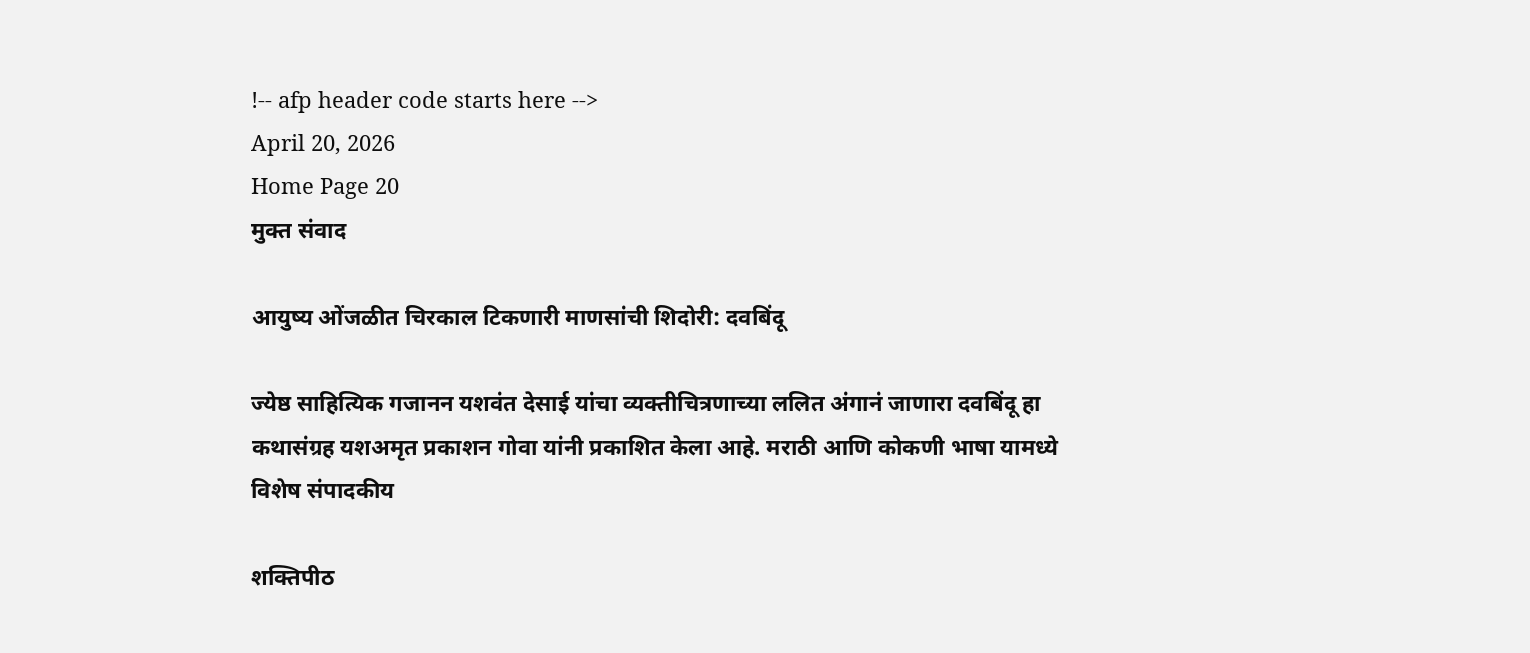!-- afp header code starts here -->
April 20, 2026
Home Page 20
मुक्त संवाद

आयुष्य ओंजळीत चिरकाल टिकणारी माणसांची शिदोरी: दवबिंदू

ज्येष्ठ साहित्यिक गजानन यशवंत देसाई यांचा व्यक्तीचित्रणाच्या ललित अंगानं जाणारा दवबिंदू हा कथासंग्रह यशअमृत प्रकाशन गोवा यांनी प्रकाशित केला आहे. मराठी आणि कोकणी भाषा यामध्ये
विशेष संपादकीय

शक्तिपीठ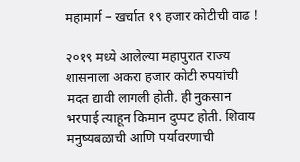महामार्ग – खर्चात १९ हजार कोटीची वाढ !

२०१९ मध्ये आलेल्या महापुरात राज्य शासनाला अकरा हजार कोटी रुपयांची मदत द्यावी लागली होती. ही नुकसान भरपाई त्याहून किमान दुप्पट होती. शिवाय मनुष्यबळाची आणि पर्यावरणाची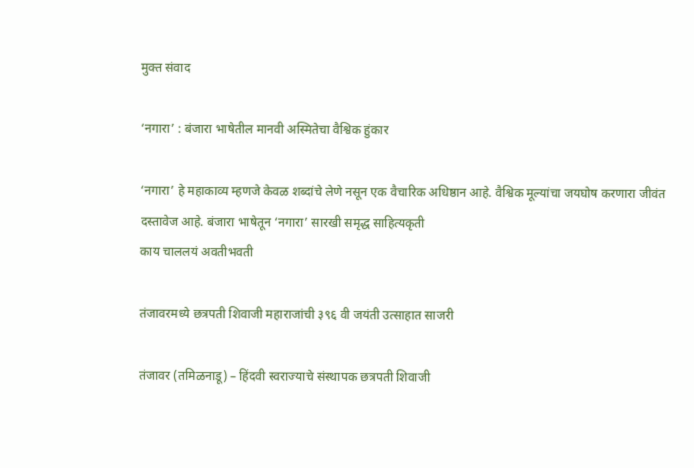मुक्त संवाद

‘नगारा’ : बंजारा भाषेतील मानवी अस्मितेचा वैश्विक हुंकार

‘नगारा’ हे महाकाव्य म्हणजे केवळ शब्दांचे लेणे नसून एक वैचारिक अधिष्ठान आहे. वैश्विक मूल्यांचा जयघोष करणारा जीवंत दस्तावेज आहे. बंजारा भाषेतून ‘नगारा’ सारखी समृद्ध साहित्यकृती
काय चाललयं अवतीभवती

तंजावरमध्ये छत्रपती शिवाजी महाराजांची ३९६ वी जयंती उत्साहात साजरी

तंजावर (तमिळनाडू) – हिंदवी स्वराज्याचे संस्थापक छत्रपती शिवाजी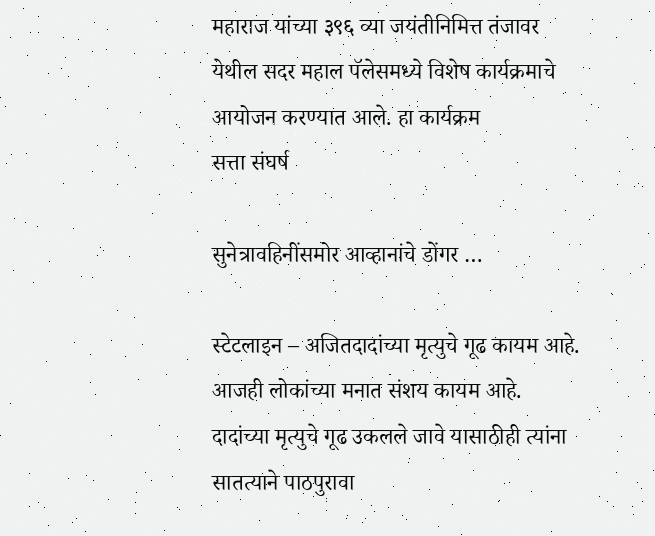महाराज यांच्या ३९६ व्या जयंतीनिमित्त तंजावर येथील सदर महाल पॅलेसमध्ये विशेष कार्यक्रमाचे आयोजन करण्यात आले. हा कार्यक्रम
सत्ता संघर्ष

सुनेत्रावहिनींसमोर आव्हानांचे डोंगर …

स्टेटलाइन – अजितदादांच्या मृत्युचे गूढ कायम आहे.  आजही लोकांच्या मनात संशय कायम आहे. दादांच्या मृत्युचे गूढ उकलले जावे यासाठीही त्यांना सातत्याने पाठपुरावा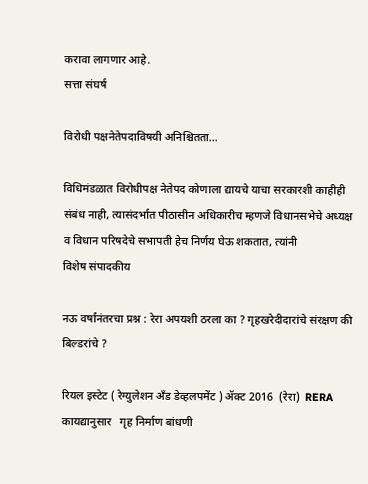करावा लागणार आहे.
सत्ता संघर्ष

विरोधी पक्षनेतेपदाविषयी अनिश्चितता…

विधिमंडळात विरोधीपक्ष नेतेपद कोणाला द्यायचे याचा सरकारशी काहीही संबंध नाही, त्यासंदर्भात पीठासीन अधिकारीच म्हणजे विधानसभेचे अध्यक्ष व विधान परिषदेचे सभापती हेच निर्णय घेऊ शकतात, त्यांनी
विशेष संपादकीय

नऊ वर्षांनंतरचा प्रश्न : रेरा अपयशी ठरला का ? गृहखरेदीदारांचे संरक्षण की बिल्डरांचे ?

रियल इस्टेट ( रेग्युलेशन अँड डेव्हलपमेंट ) ॲक्ट 2016  (रेरा)  RERA   कायद्यानुसार   गृह निर्माण बांधणी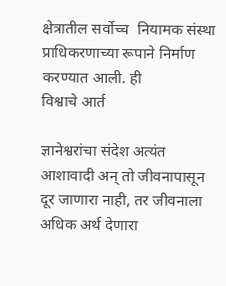क्षेत्रातील सर्वोच्च  नियामक संस्था प्राधिकरणाच्या रूपाने निर्माण करण्यात आली. ही
विश्वाचे आर्त

ज्ञानेश्वरांचा संदेश अत्यंत आशावादी अन् तो जीवनापासून दूर जाणारा नाही, तर जीवनाला अधिक अर्थ देणारा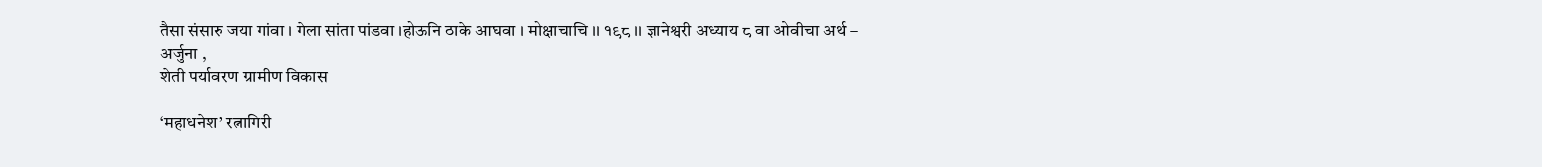तैसा संसारु जया गांवा । गेला सांता पांडवा ।होऊनि ठाके आघवा । मोक्षाचाचि ।। १९८ ।। ज्ञानेश्वरी अध्याय ८ वा ओवीचा अर्थ – अर्जुना ,
शेती पर्यावरण ग्रामीण विकास

‘महाधनेश’ रत्नागिरी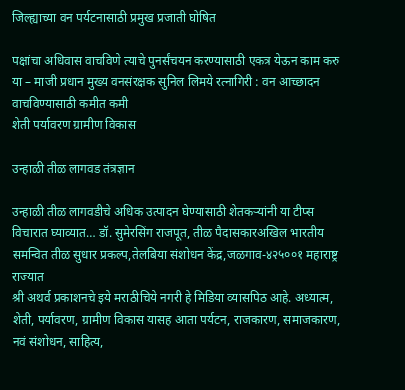जिल्ह्याच्या वन पर्यटनासाठी प्रमुख प्रजाती घोषित

पक्षांचा अधिवास वाचविणे त्याचे पुनर्संचयन करण्‍यासाठी एकत्र येऊन काम करु या – माजी प्रधान मुख्य वनसंरक्षक सुनिल लिमये रत्नागिरी : वन आच्छादन वाचविण्यासाठी कमीत कमी
शेती पर्यावरण ग्रामीण विकास

उन्हाळी तीळ लागवड तंत्रज्ञान

उन्हाळी तीळ लागवडीचे अधिक उत्पादन घेण्यासाठी शेतकऱ्यांनी या टीप्स विचारात घ्याव्यात… डॉ. सुमेरसिंग राजपूत, तीळ पैदासकारअखिल भारतीय समन्वित तीळ सुधार प्रकल्प,तेलबिया संशोधन केंद्र,जळगाव-४२५००१ महाराष्ट्र राज्यात
श्री अथर्व प्रकाशनचे इये मराठीचिये नगरी हे मिडिया व्यासपिठ आहे. अध्यात्म, शेती, पर्यावरण, ग्रामीण विकास यासह आता पर्यटन, राजकारण, समाजकारण, नवं संशोधन, साहित्य,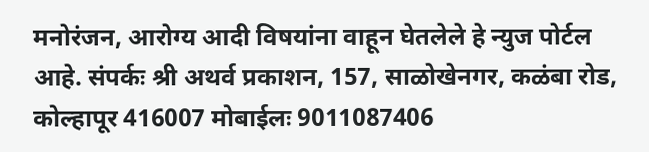मनोरंजन, आरोग्य आदी विषयांना वाहून घेतलेले हे न्युज पोर्टल आहे. संपर्कः श्री अथर्व प्रकाशन, 157, साळोखेनगर, कळंबा रोड, कोल्हापूर 416007 मोबाईलः 9011087406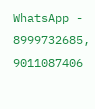WhatsApp - 8999732685, 9011087406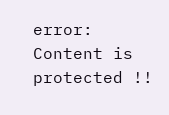error: Content is protected !!